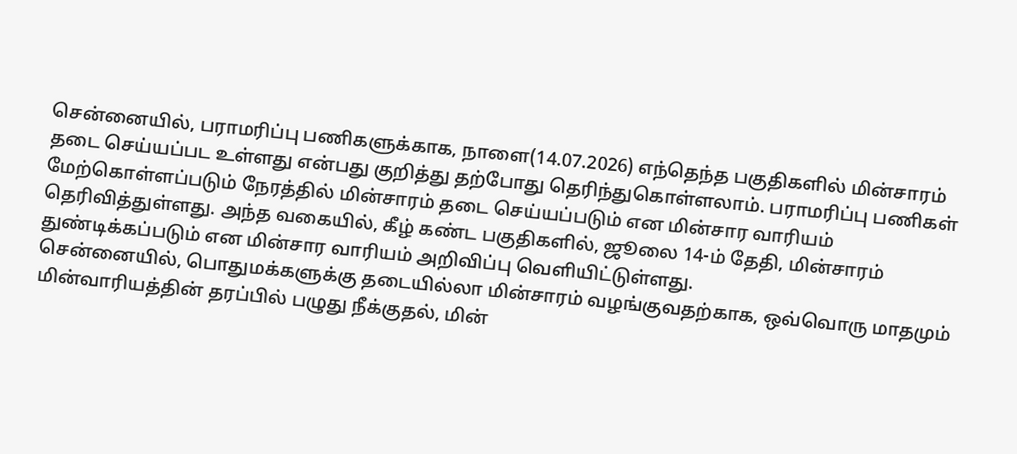சென்னையில், பராமரிப்பு பணிகளுக்காக, நாளை(14.07.2026) எந்தெந்த பகுதிகளில் மின்சாரம் தடை செய்யப்பட உள்ளது என்பது குறித்து தற்போது தெரிந்துகொள்ளலாம். பராமரிப்பு பணிகள் மேற்கொள்ளப்படும் நேரத்தில் மின்சாரம் தடை செய்யப்படும் என மின்சார வாரியம் தெரிவித்துள்ளது. அந்த வகையில், கீழ் கண்ட பகுதிகளில், ஜூலை 14-ம் தேதி, மின்சாரம் துண்டிக்கப்படும் என மின்சார வாரியம் அறிவிப்பு வெளியிட்டுள்ளது.
சென்னையில், பொதுமக்களுக்கு தடையில்லா மின்சாரம் வழங்குவதற்காக, ஒவ்வொரு மாதமும் மின்வாரியத்தின் தரப்பில் பழுது நீக்குதல், மின்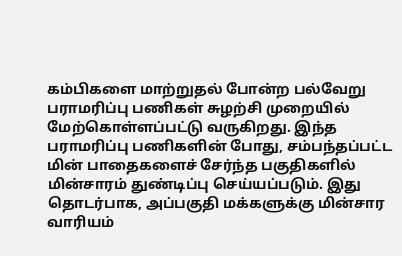கம்பிகளை மாற்றுதல் போன்ற பல்வேறு பராமரிப்பு பணிகள் சுழற்சி முறையில் மேற்கொள்ளப்பட்டு வருகிறது. இந்த பராமரிப்பு பணிகளின் போது, சம்பந்தப்பட்ட மின் பாதைகளைச் சேர்ந்த பகுதிகளில் மின்சாரம் துண்டிப்பு செய்யப்படும். இது தொடர்பாக, அப்பகுதி மக்களுக்கு மின்சார வாரியம்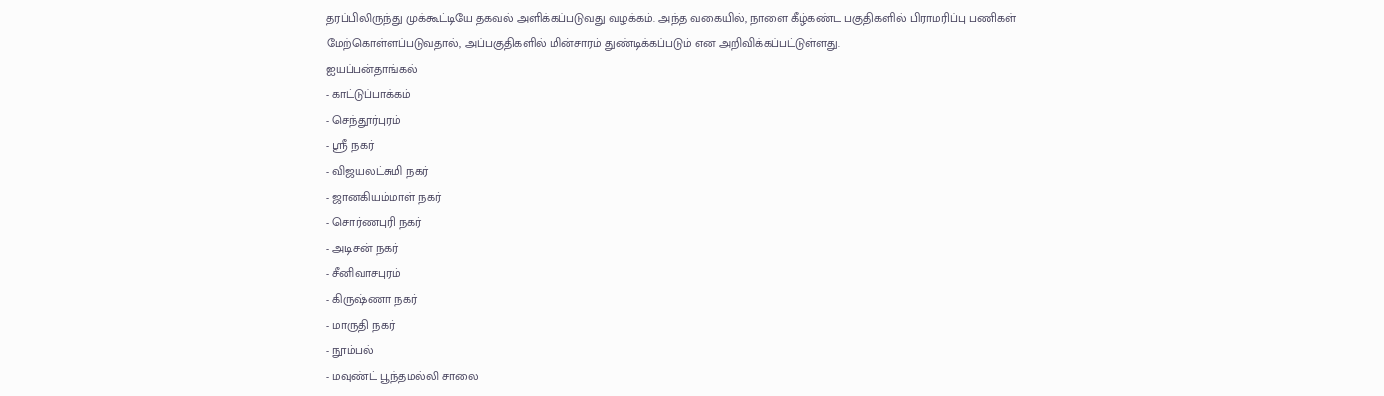தரப்பிலிருந்து முக்கூட்டியே தகவல் அளிக்கப்படுவது வழக்கம். அந்த வகையில், நாளை கீழ்கண்ட பகுதிகளில் பிராமரிப்பு பணிகள் மேற்கொள்ளப்படுவதால், அப்பகுதிகளில் மின்சாரம் துண்டிக்கப்படும் என அறிவிக்கப்பட்டுள்ளது.
ஐயப்பன்தாங்கல்
- காட்டுப்பாக்கம்
- செந்தூர்புரம்
- ஸ்ரீ நகர்
- விஜயலட்சுமி நகர்
- ஜானகியம்மாள் நகர்
- சொர்ணபுரி நகர்
- அடிசன் நகர்
- சீனிவாசபுரம்
- கிருஷ்ணா நகர்
- மாருதி நகர்
- நூம்பல்
- மவுண்ட் பூந்தமல்லி சாலை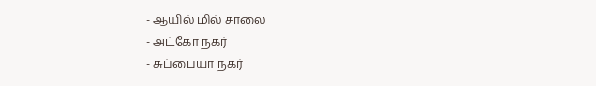- ஆயில் மில் சாலை
- அட்கோ நகர்
- சுப்பையா நகர்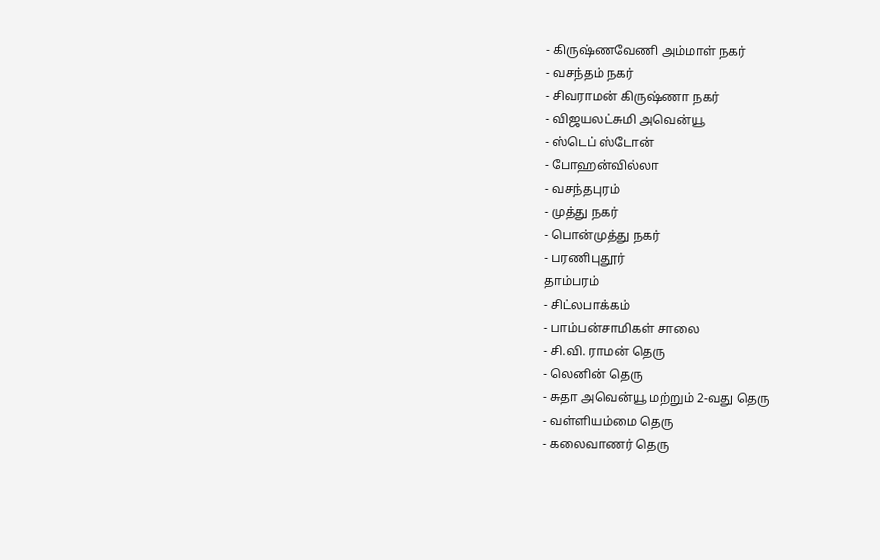- கிருஷ்ணவேணி அம்மாள் நகர்
- வசந்தம் நகர்
- சிவராமன் கிருஷ்ணா நகர்
- விஜயலட்சுமி அவென்யூ
- ஸ்டெப் ஸ்டோன்
- போஹன்வில்லா
- வசந்தபுரம்
- முத்து நகர்
- பொன்முத்து நகர்
- பரணிபுதூர்
தாம்பரம்
- சிட்லபாக்கம்
- பாம்பன்சாமிகள் சாலை
- சி.வி. ராமன் தெரு
- லெனின் தெரு
- சுதா அவென்யூ மற்றும் 2-வது தெரு
- வள்ளியம்மை தெரு
- கலைவாணர் தெரு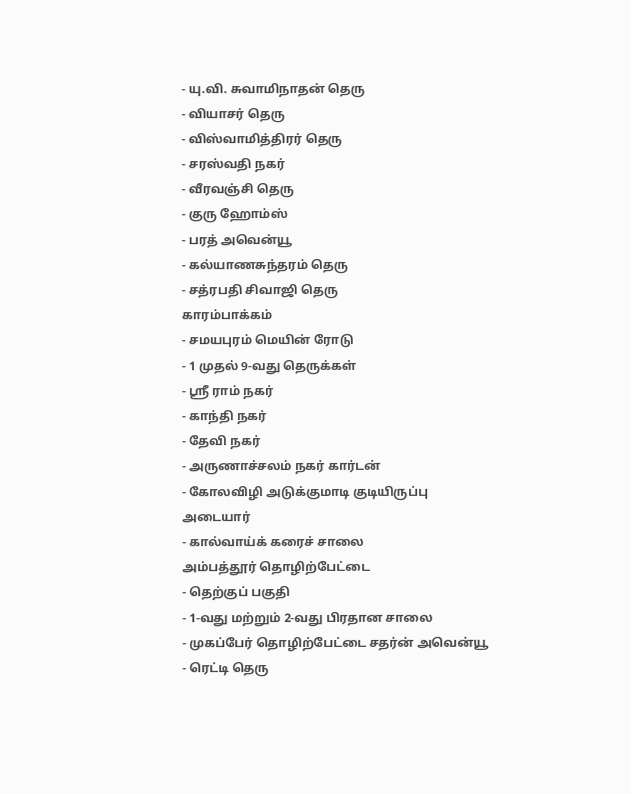- யு.வி. சுவாமிநாதன் தெரு
- வியாசர் தெரு
- விஸ்வாமித்திரர் தெரு
- சரஸ்வதி நகர்
- வீரவஞ்சி தெரு
- குரு ஹோம்ஸ்
- பரத் அவென்யூ
- கல்யாணசுந்தரம் தெரு
- சத்ரபதி சிவாஜி தெரு
காரம்பாக்கம்
- சமயபுரம் மெயின் ரோடு
- 1 முதல் 9-வது தெருக்கள்
- ஸ்ரீ ராம் நகர்
- காந்தி நகர்
- தேவி நகர்
- அருணாச்சலம் நகர் கார்டன்
- கோலவிழி அடுக்குமாடி குடியிருப்பு
அடையார்
- கால்வாய்க் கரைச் சாலை
அம்பத்தூர் தொழிற்பேட்டை
- தெற்குப் பகுதி
- 1-வது மற்றும் 2-வது பிரதான சாலை
- முகப்பேர் தொழிற்பேட்டை சதர்ன் அவென்யூ
- ரெட்டி தெரு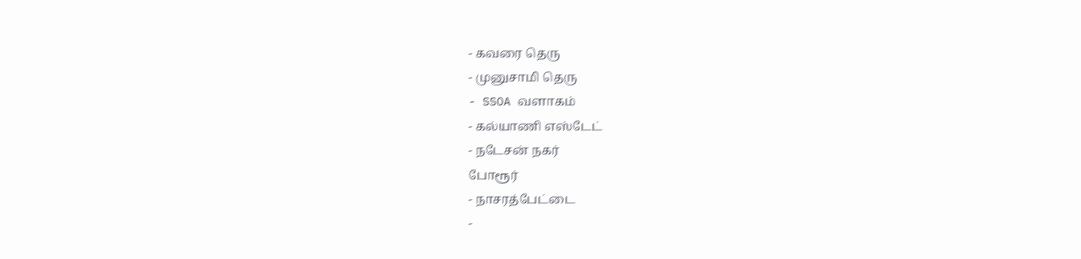- கவரை தெரு
- முனுசாமி தெரு
- SSOA வளாகம்
- கல்யாணி எஸ்டேட்
- நடேசன் நகர்
போரூர்
- நாசரத்பேட்டை
-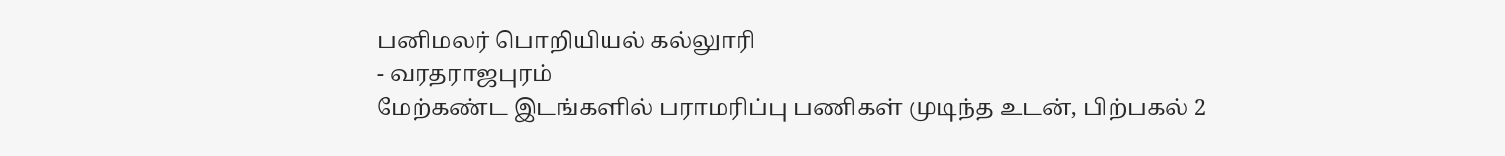பனிமலர் பொறியியல் கல்லுாரி
- வரதராஜபுரம்
மேற்கண்ட இடங்களில் பராமரிப்பு பணிகள் முடிந்த உடன், பிற்பகல் 2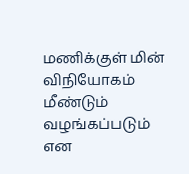மணிக்குள் மின் விநியோகம் மீண்டும் வழங்கப்படும் என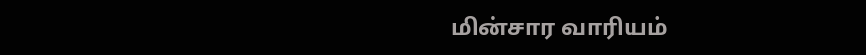மின்சார வாரியம்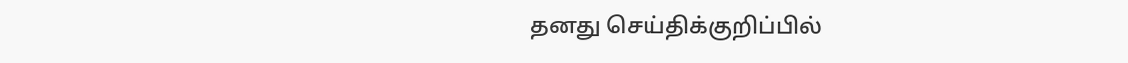தனது செய்திக்குறிப்பில்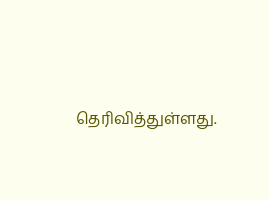தெரிவித்துள்ளது.